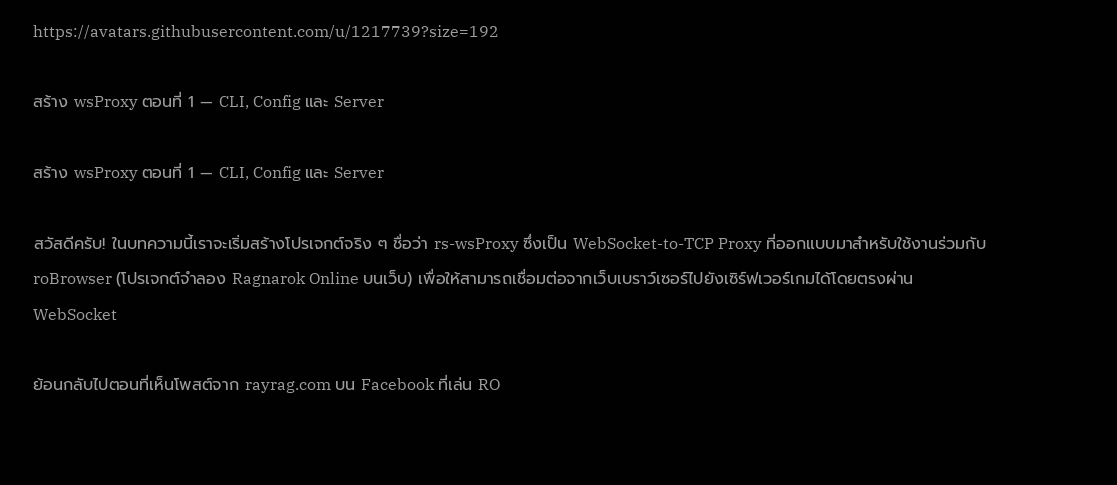https://avatars.githubusercontent.com/u/1217739?size=192

สร้าง wsProxy ตอนที่ 1 — CLI, Config และ Server

สร้าง wsProxy ตอนที่ 1 — CLI, Config และ Server

สวัสดีครับ! ในบทความนี้เราจะเริ่มสร้างโปรเจกต์จริง ๆ ชื่อว่า rs-wsProxy ซึ่งเป็น WebSocket-to-TCP Proxy ที่ออกแบบมาสำหรับใช้งานร่วมกับ roBrowser (โปรเจกต์จำลอง Ragnarok Online บนเว็บ) เพื่อให้สามารถเชื่อมต่อจากเว็บเบราว์เซอร์ไปยังเซิร์ฟเวอร์เกมได้โดยตรงผ่าน WebSocket

ย้อนกลับไปตอนที่เห็นโพสต์จาก rayrag.com บน Facebook ที่เล่น RO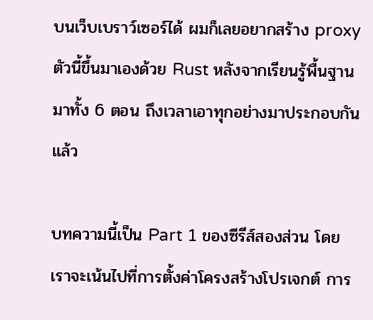บนเว็บเบราว์เซอร์ได้ ผมก็เลยอยากสร้าง proxy ตัวนี้ขึ้นมาเองด้วย Rust หลังจากเรียนรู้พื้นฐานมาทั้ง 6 ตอน ถึงเวลาเอาทุกอย่างมาประกอบกันแล้ว

บทความนี้เป็น Part 1 ของซีรีส์สองส่วน โดยเราจะเน้นไปที่การตั้งค่าโครงสร้างโปรเจกต์ การ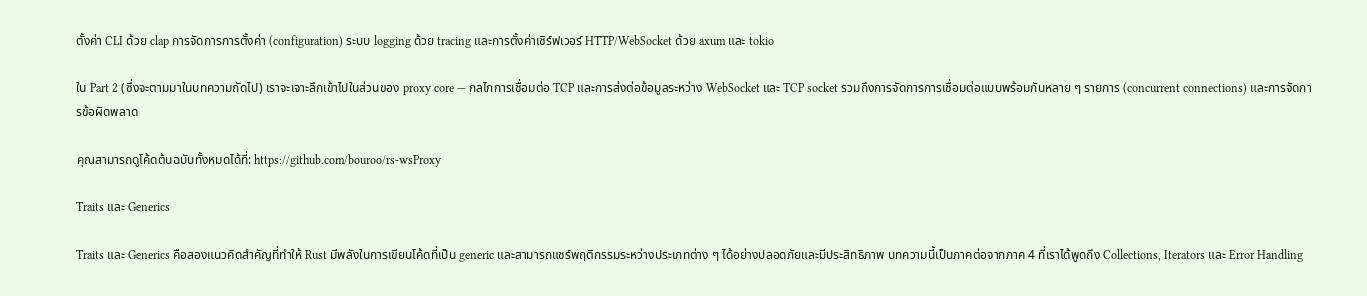ตั้งค่า CLI ด้วย clap การจัดการการตั้งค่า (configuration) ระบบ logging ด้วย tracing และการตั้งค่าเซิร์ฟเวอร์ HTTP/WebSocket ด้วย axum และ tokio

ใน Part 2 (ซึ่งจะตามมาในบทความถัดไป) เราจะเจาะลึกเข้าไปในส่วนของ proxy core — กลไกการเชื่อมต่อ TCP และการส่งต่อข้อมูลระหว่าง WebSocket และ TCP socket รวมถึงการจัดการการเชื่อมต่อแบบพร้อมกันหลาย ๆ รายการ (concurrent connections) และการจัดการข้อผิดพลาด

คุณสามารถดูโค้ดต้นฉบับทั้งหมดได้ที่: https://github.com/bouroo/rs-wsProxy

Traits และ Generics

Traits และ Generics คือสองแนวคิดสำคัญที่ทำให้ Rust มีพลังในการเขียนโค้ดที่เป็น generic และสามารถแชร์พฤติกรรมระหว่างประเภทต่าง ๆ ได้อย่างปลอดภัยและมีประสิทธิภาพ บทความนี้เป็นภาคต่อจากภาค 4 ที่เราได้พูดถึง Collections, Iterators และ Error Handling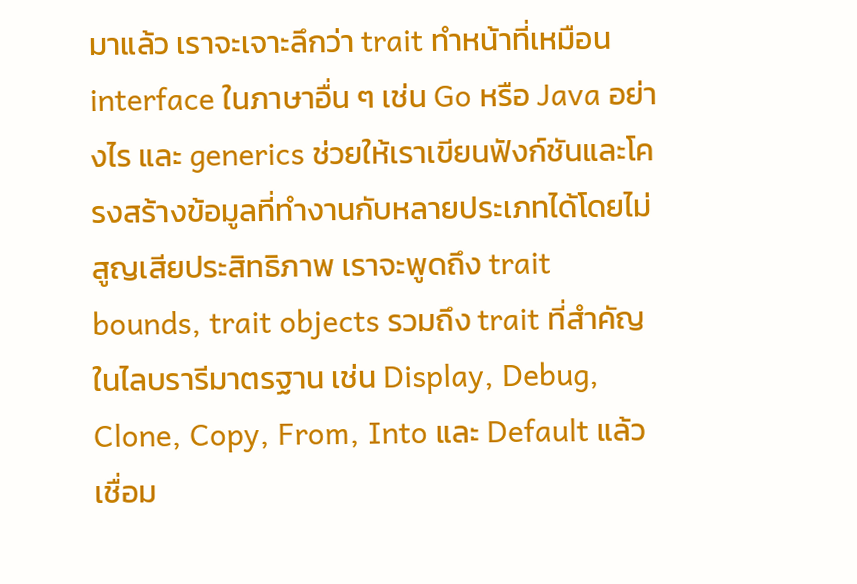มาแล้ว เราจะเจาะลึกว่า trait ทำหน้าที่เหมือน interface ในภาษาอื่น ๆ เช่น Go หรือ Java อย่างไร และ generics ช่วยให้เราเขียนฟังก์ชันและโครงสร้างข้อมูลที่ทำงานกับหลายประเภทได้โดยไม่สูญเสียประสิทธิภาพ เราจะพูดถึง trait bounds, trait objects รวมถึง trait ที่สำคัญในไลบรารีมาตรฐาน เช่น Display, Debug, Clone, Copy, From, Into และ Default แล้วเชื่อม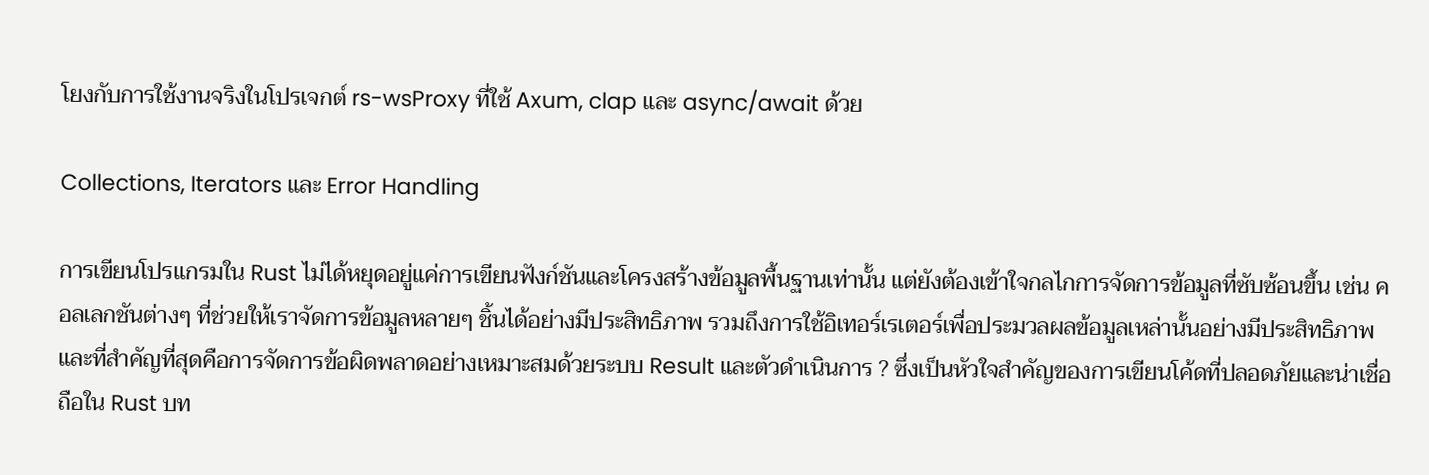โยงกับการใช้งานจริงในโปรเจกต์ rs-wsProxy ที่ใช้ Axum, clap และ async/await ด้วย

Collections, Iterators และ Error Handling

การเขียนโปรแกรมใน Rust ไม่ได้หยุดอยู่แค่การเขียนฟังก์ชันและโครงสร้างข้อมูลพื้นฐานเท่านั้น แต่ยังต้องเข้าใจกลไกการจัดการข้อมูลที่ซับซ้อนขึ้น เช่น คอลเลกชันต่างๆ ที่ช่วยให้เราจัดการข้อมูลหลายๆ ชิ้นได้อย่างมีประสิทธิภาพ รวมถึงการใช้อิเทอร์เรเตอร์เพื่อประมวลผลข้อมูลเหล่านั้นอย่างมีประสิทธิภาพ และที่สำคัญที่สุดคือการจัดการข้อผิดพลาดอย่างเหมาะสมด้วยระบบ Result และตัวดำเนินการ ? ซึ่งเป็นหัวใจสำคัญของการเขียนโค้ดที่ปลอดภัยและน่าเชื่อถือใน Rust บท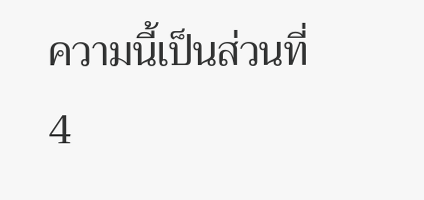ความนี้เป็นส่วนที่ 4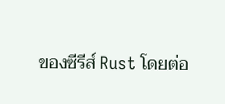ของซีรีส์ Rust โดยต่อ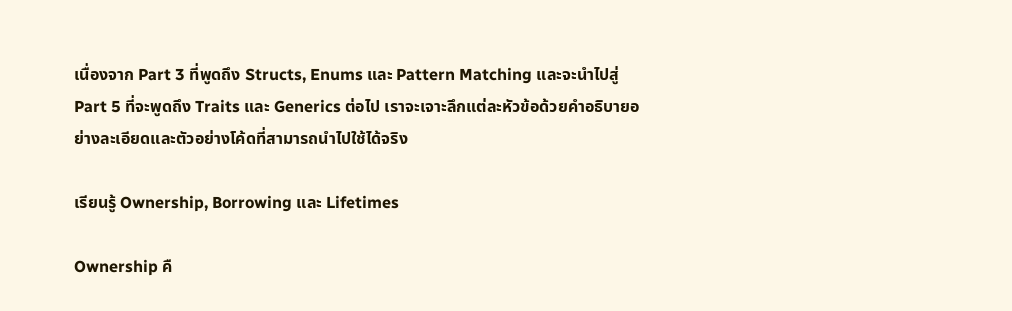เนื่องจาก Part 3 ที่พูดถึง Structs, Enums และ Pattern Matching และจะนำไปสู่ Part 5 ที่จะพูดถึง Traits และ Generics ต่อไป เราจะเจาะลึกแต่ละหัวข้อด้วยคำอธิบายอย่างละเอียดและตัวอย่างโค้ดที่สามารถนำไปใช้ได้จริง

เรียนรู้ Ownership, Borrowing และ Lifetimes

Ownership คื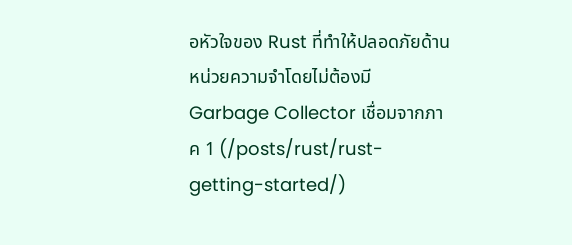อหัวใจของ Rust ที่ทำให้ปลอดภัยด้านหน่วยความจำโดยไม่ต้องมี Garbage Collector เชื่อมจากภาค 1 (/posts/rust/rust-getting-started/)